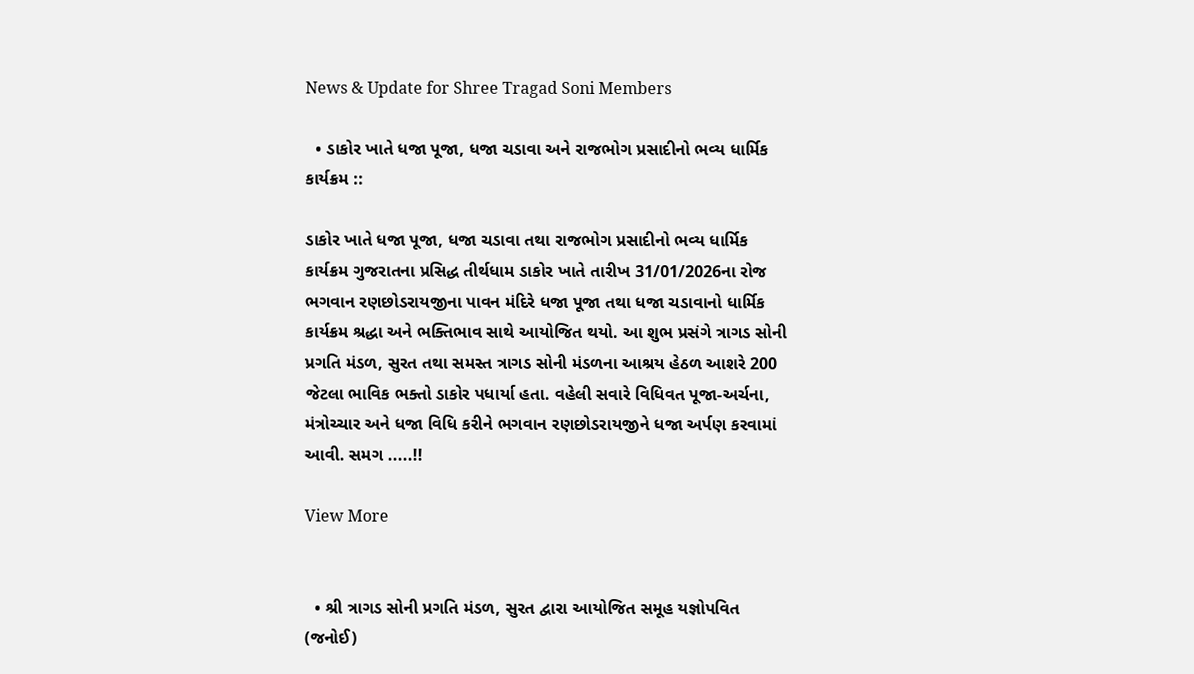News & Update for Shree Tragad Soni Members

  • ડાકોર ખાતે ધજા પૂજા, ધજા ચડાવા અને રાજભોગ પ્રસાદીનો ભવ્ય ધાર્મિક કાર્યક્રમ ::

ડાકોર ખાતે ધજા પૂજા, ધજા ચડાવા તથા રાજભોગ પ્રસાદીનો ભવ્ય ધાર્મિક કાર્યક્રમ ગુજરાતના પ્રસિદ્ધ તીર્થધામ ડાકોર ખાતે તારીખ 31/01/2026ના રોજ ભગવાન રણછોડરાયજીના પાવન મંદિરે ધજા પૂજા તથા ધજા ચડાવાનો ધાર્મિક કાર્યક્રમ શ્રદ્ધા અને ભક્તિભાવ સાથે આયોજિત થયો. આ શુભ પ્રસંગે ત્રાગડ સોની પ્રગતિ મંડળ, સુરત તથા સમસ્ત ત્રાગડ સોની મંડળના આશ્રય હેઠળ આશરે 200 જેટલા ભાવિક ભક્તો ડાકોર પધાર્યા હતા. વહેલી સવારે વિધિવત પૂજા-અર્ચના, મંત્રોચ્ચાર અને ધજા વિધિ કરીને ભગવાન રણછોડરાયજીને ધજા અર્પણ કરવામાં આવી. સમગ .....!!

View More


  • શ્રી ત્રાગડ સોની પ્રગતિ મંડળ, સુરત દ્વારા આયોજિત સમૂહ યજ્ઞોપવિત (જનોઈ)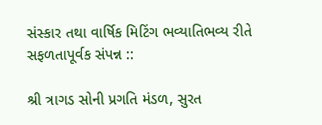સંસ્કાર તથા વાર્ષિક મિટિંગ ભવ્યાતિભવ્ય રીતે સફળતાપૂર્વક સંપન્ન ::

શ્રી ત્રાગડ સોની પ્રગતિ મંડળ, સુરત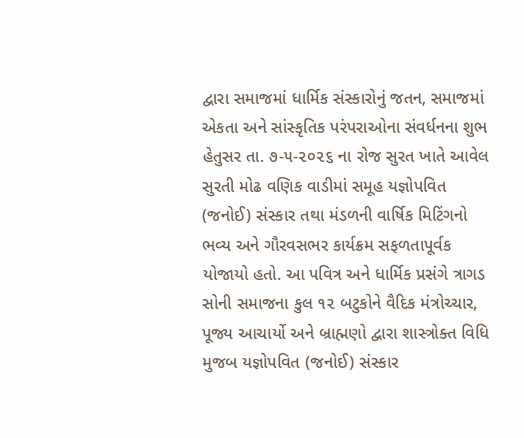દ્વારા સમાજમાં ધાર્મિક સંસ્કારોનું જતન, સમાજમાં એકતા અને સાંસ્કૃતિક પરંપરાઓના સંવર્ધનના શુભ હેતુસર તા. ૭-૫-૨૦૨૬ ના રોજ સુરત ખાતે આવેલ સુરતી મોઢ વણિક વાડીમાં સમૂહ યજ્ઞોપવિત (જનોઈ) સંસ્કાર તથા મંડળની વાર્ષિક મિટિંગનો ભવ્ય અને ગૌરવસભર કાર્યક્રમ સફળતાપૂર્વક યોજાયો હતો. આ પવિત્ર અને ધાર્મિક પ્રસંગે ત્રાગડ સોની સમાજના કુલ ૧૨ બટુકોને વૈદિક મંત્રોચ્ચાર, પૂજ્ય આચાર્યો અને બ્રાહ્મણો દ્વારા શાસ્ત્રોક્ત વિધિ મુજબ યજ્ઞોપવિત (જનોઈ) સંસ્કાર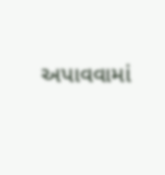અપાવવામાં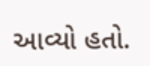આવ્યો હતો.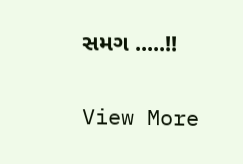સમગ .....!!

View More